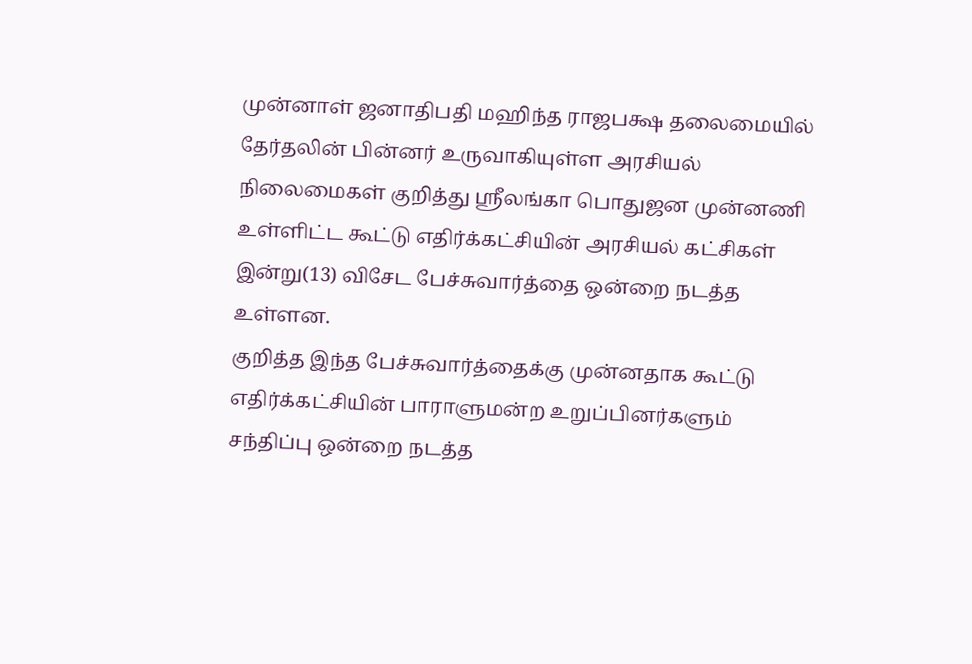முன்னாள் ஜனாதிபதி மஹிந்த ராஜபக்ஷ தலைமையில் தேர்தலின் பின்னர் உருவாகியுள்ள அரசியல் நிலைமைகள் குறித்து ஸ்ரீலங்கா பொதுஜன முன்னணி உள்ளிட்ட கூட்டு எதிர்க்கட்சியின் அரசியல் கட்சிகள் இன்று(13) விசேட பேச்சுவார்த்தை ஒன்றை நடத்த உள்ளன.
குறித்த இந்த பேச்சுவார்த்தைக்கு முன்னதாக கூட்டு எதிர்க்கட்சியின் பாராளுமன்ற உறுப்பினர்களும் சந்திப்பு ஒன்றை நடத்த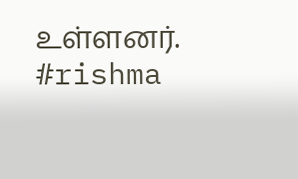உள்ளனர்.
#rishma